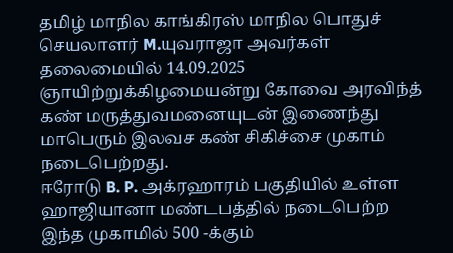தமிழ் மாநில காங்கிரஸ் மாநில பொதுச் செயலாளர் M.யுவராஜா அவர்கள் தலைமையில் 14.09.2025 ஞாயிற்றுக்கிழமையன்று கோவை அரவிந்த் கண் மருத்துவமனையுடன் இணைந்து மாபெரும் இலவச கண் சிகிச்சை முகாம் நடைபெற்றது.
ஈரோடு B. P. அக்ரஹாரம் பகுதியில் உள்ள ஹாஜியானா மண்டபத்தில் நடைபெற்ற இந்த முகாமில் 500 -க்கும்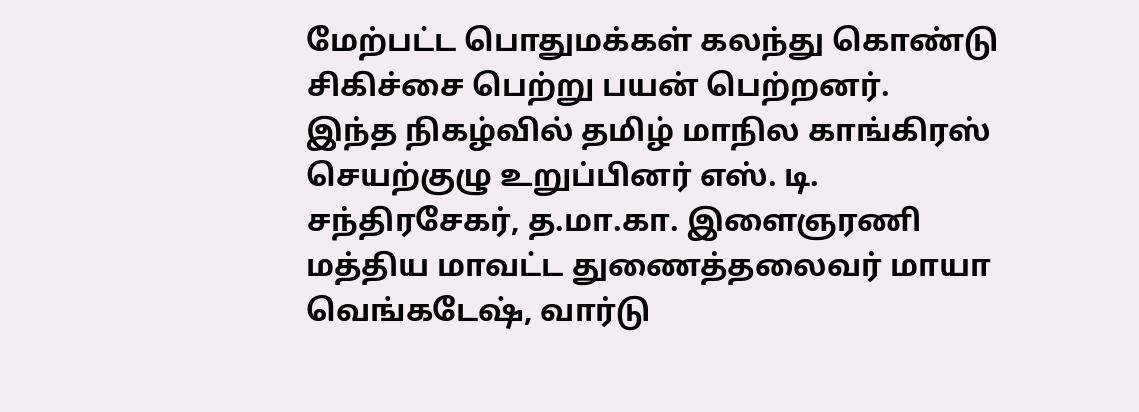மேற்பட்ட பொதுமக்கள் கலந்து கொண்டு சிகிச்சை பெற்று பயன் பெற்றனர்.
இந்த நிகழ்வில் தமிழ் மாநில காங்கிரஸ் செயற்குழு உறுப்பினர் எஸ். டி. சந்திரசேகர், த.மா.கா. இளைஞரணி மத்திய மாவட்ட துணைத்தலைவர் மாயா வெங்கடேஷ், வார்டு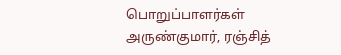பொறுப்பாளர்கள் அருண்குமார், ரஞ்சித்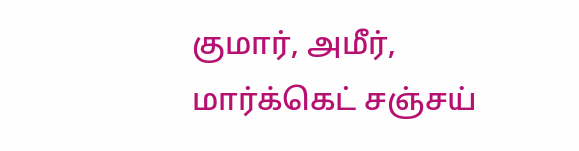குமார், அமீர், மார்க்கெட் சஞ்சய்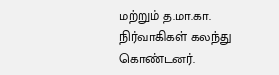மற்றும் த.மா.கா. நிர்வாகிகள் கலந்து கொண்டனர்.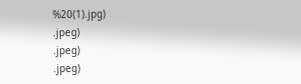%20(1).jpg)
.jpeg)
.jpeg)
.jpeg)